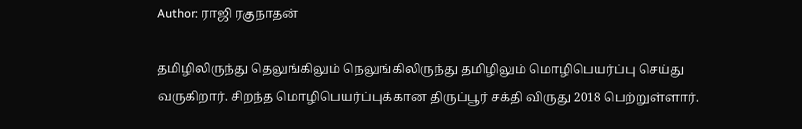Author: ராஜி ரகுநாதன்

தமிழிலிருந்து தெலுங்கிலும் நெலுங்கிலிருந்து தமிழிலும் மொழிபெயர்ப்பு செய்து வருகிறார். சிறந்த மொழிபெயர்ப்புக்கான திருப்பூர் சக்தி விருது 2018 பெற்றுள்ளார்.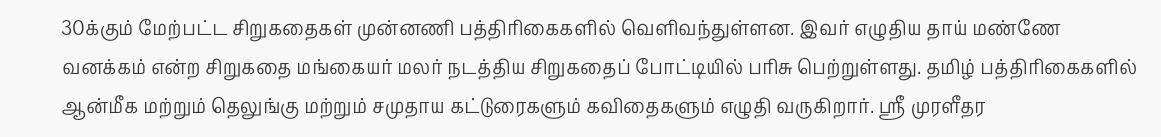30க்கும் மேற்பட்ட சிறுகதைகள் முன்னணி பத்திரிகைகளில் வெளிவந்துள்ளன. இவர் எழுதிய தாய் மண்ணே வனக்கம் என்ற சிறுகதை மங்கையர் மலர் நடத்திய சிறுகதைப் போட்டியில் பரிசு பெற்றுள்ளது. தமிழ் பத்திரிகைகளில் ஆன்மீக மற்றும் தெலுங்கு மற்றும் சமுதாய கட்டுரைகளும் கவிதைகளும் எழுதி வருகிறார். ஸ்ரீ முரளீதர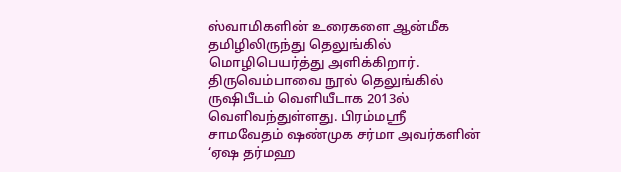ஸ்வாமிகளின் உரைகளை ஆன்மீக தமிழிலிருந்து தெலுங்கில் மொழிபெயர்த்து அளிக்கிறார். திருவெம்பாவை நூல் தெலுங்கில் ருஷிபீடம் வெளியீடாக 2013ல் வெளிவந்துள்ளது. பிரம்மஸ்ரீ சாமவேதம் ஷண்முக சர்மா அவர்களின் ‘ஏஷ தர்மஹ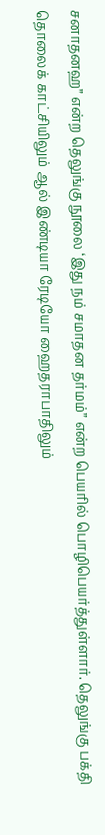சனாதனஹ” என்ற தெலுங்கு நூலை ‘இது நம் சமாதன தர்மம்” என்ற பெயரில் பொழிபெயர்த்துள்ளார். தெலுங்கு பக்தி தொலைக் காட்சியிலும் ஆல் இண்டியா ரேடியோ ஹைதராபாதிலும்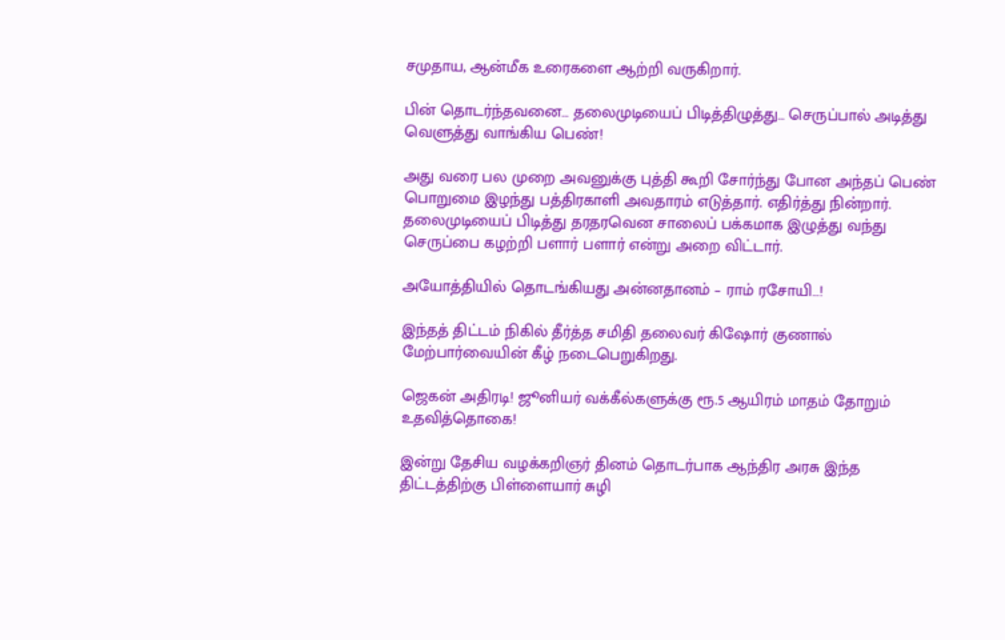சமுதாய, ஆன்மீக உரைகளை ஆற்றி வருகிறார்.

பின் தொடர்ந்தவனை… தலைமுடியைப் பிடித்திழுத்து… செருப்பால் அடித்து வெளுத்து வாங்கிய பெண்!

அது வரை பல முறை அவனுக்கு புத்தி கூறி சோர்ந்து போன அந்தப் பெண் பொறுமை இழந்து பத்திரகாளி அவதாரம் எடுத்தார். எதிர்த்து நின்றார். தலைமுடியைப் பிடித்து தரதரவென சாலைப் பக்கமாக இழுத்து வந்து செருப்பை கழற்றி பளார் பளார் என்று அறை விட்டார்.

அயோத்தியில் தொடங்கியது அன்னதானம் – ராம் ரசோயி…!

இந்தத் திட்டம் நிகில் தீர்த்த சமிதி தலைவர் கிஷோர் குணால் மேற்பார்வையின் கீழ் நடைபெறுகிறது.

ஜெகன் அதிரடி! ஜூனியர் வக்கீல்களுக்கு ரூ.5 ஆயிரம் மாதம் தோறும் உதவித்தொகை!

இன்று தேசிய வழக்கறிஞர் தினம் தொடர்பாக ஆந்திர அரசு இந்த திட்டத்திற்கு பிள்ளையார் சுழி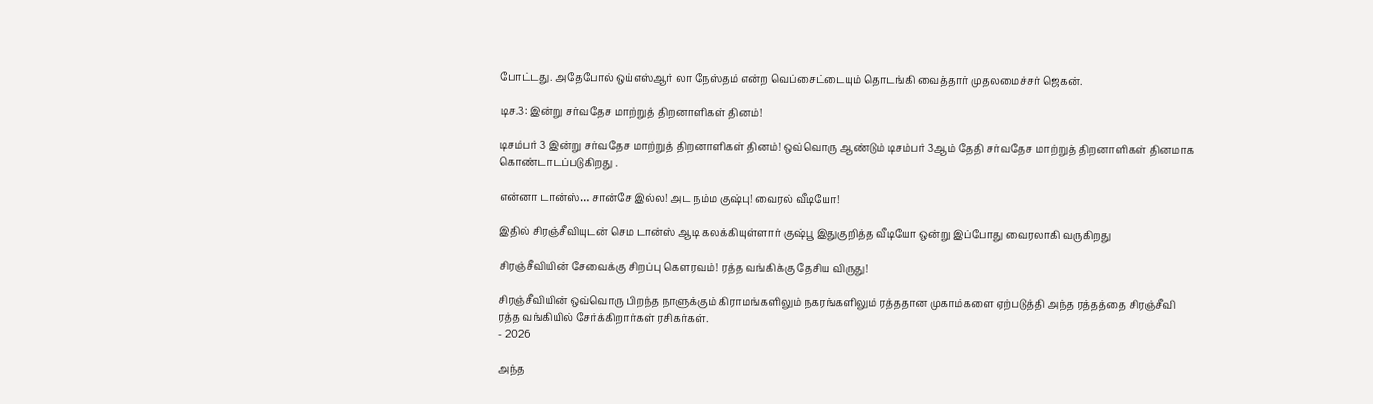போட்டது. அதேபோல் ஒய்எஸ்ஆர் லா நேஸ்தம் என்ற வெப்சைட்டையும் தொடங்கி வைத்தார் முதலமைச்சர் ஜெகன்.

டிச.3: இன்று சர்வதேச மாற்றுத் திறனாளிகள் தினம்!

டிசம்பர் 3 இன்று சர்வதேச மாற்றுத் திறனாளிகள் தினம்! ஒவ்வொரு ஆண்டும் டிசம்பர் 3ஆம் தேதி சர்வதேச மாற்றுத் திறனாளிகள் தினமாக கொண்டாடப்படுகிறது .

என்னா டான்ஸ்… சான்சே இல்ல! அட நம்ம குஷ்பு! வைரல் வீடியோ!

இதில் சிரஞ்சீவியுடன் செம டான்ஸ் ஆடி கலக்கியுள்ளார் குஷ்பூ இதுகுறித்த வீடியோ ஒன்று இப்போது வைரலாகி வருகிறது

சிரஞ்சீவியின் சேவைக்கு சிறப்பு கௌரவம்! ரத்த வங்கிக்கு தேசிய விருது!

சிரஞ்சீவியின் ஒவ்வொரு பிறந்த நாளுக்கும் கிராமங்களிலும் நகரங்களிலும் ரத்ததான முகாம்களை ஏற்படுத்தி அந்த ரத்தத்தை சிரஞ்சீவி ரத்த வங்கியில் சேர்க்கிறார்கள் ரசிகர்கள்.
- 2026

அந்த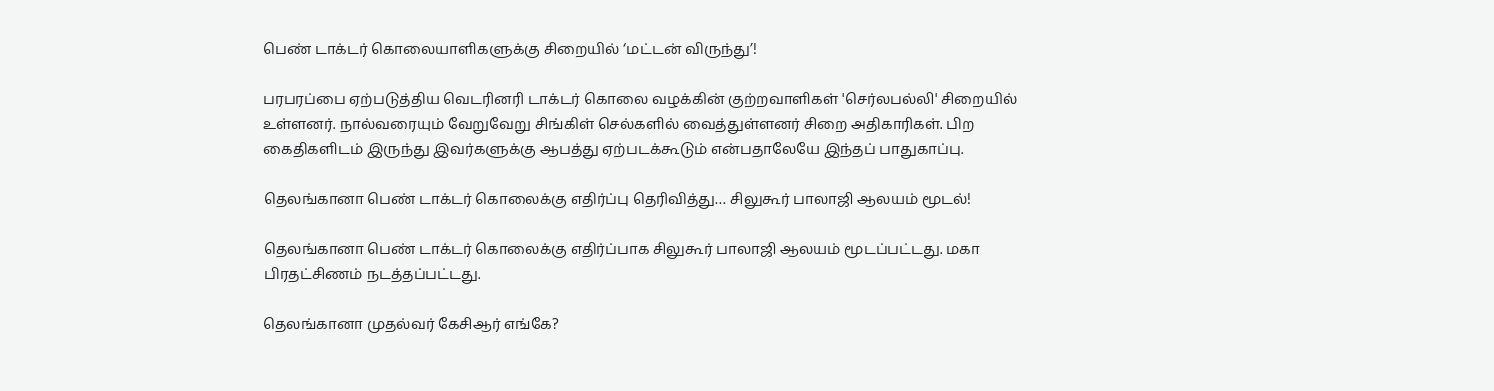பெண் டாக்டர் கொலையாளிகளுக்கு சிறையில் ‘மட்டன் விருந்து’!

பரபரப்பை ஏற்படுத்திய வெடரினரி டாக்டர் கொலை வழக்கின் குற்றவாளிகள் 'செர்லபல்லி' சிறையில் உள்ளனர். நால்வரையும் வேறுவேறு சிங்கிள் செல்களில் வைத்துள்ளனர் சிறை அதிகாரிகள். பிற கைதிகளிடம் இருந்து இவர்களுக்கு ஆபத்து ஏற்படக்கூடும் என்பதாலேயே இந்தப் பாதுகாப்பு.

தெலங்கானா பெண் டாக்டர் கொலைக்கு எதிர்ப்பு தெரிவித்து… சிலுகூர் பாலாஜி ஆலயம் மூடல்!

தெலங்கானா பெண் டாக்டர் கொலைக்கு எதிர்ப்பாக சிலுகூர் பாலாஜி ஆலயம் மூடப்பட்டது. மகா பிரதட்சிணம் நடத்தப்பட்டது.

தெலங்கானா முதல்வர் கேசிஆர் எங்கே?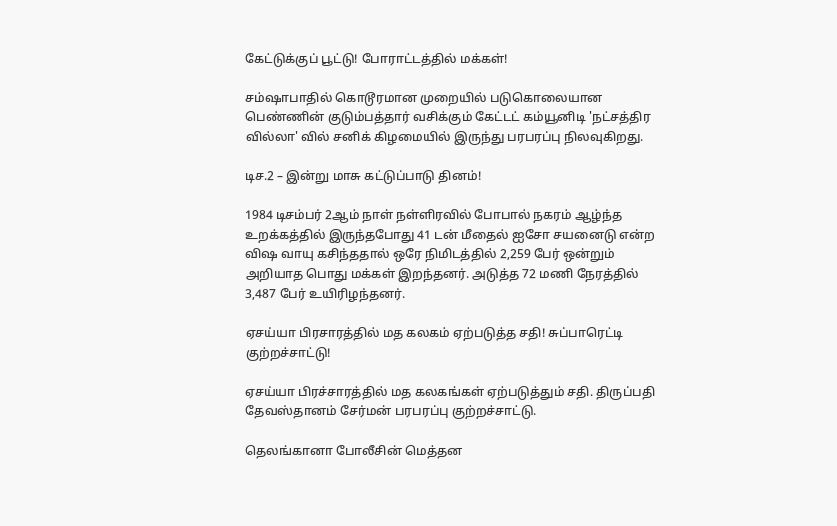கேட்டுக்குப் பூட்டு! போராட்டத்தில் மக்கள்!

சம்ஷாபாதில் கொடூரமான முறையில் படுகொலையான பெண்ணின் குடும்பத்தார் வசிக்கும் கேட்டட் கம்யூனிடி 'நட்சத்திர வில்லா' வில் சனிக் கிழமையில் இருந்து பரபரப்பு நிலவுகிறது.

டிச.2 – இன்று மாசு கட்டுப்பாடு தினம்!

1984 டிசம்பர் 2ஆம் நாள் நள்ளிரவில் போபால் நகரம் ஆழ்ந்த உறக்கத்தில் இருந்தபோது 41 டன் மீதைல் ஐசோ சயனைடு என்ற விஷ வாயு கசிந்ததால் ஒரே நிமிடத்தில் 2,259 பேர் ஒன்றும் அறியாத பொது மக்கள் இறந்தனர். அடுத்த 72 மணி நேரத்தில் 3,487 பேர் உயிரிழந்தனர்.

ஏசய்யா பிரசாரத்தில் மத கலகம் ஏற்படுத்த சதி! சுப்பாரெட்டி குற்றச்சாட்டு!

ஏசய்யா பிரச்சாரத்தில் மத கலகங்கள் ஏற்படுத்தும் சதி. திருப்பதி தேவஸ்தானம் சேர்மன் பரபரப்பு குற்றச்சாட்டு.

தெலங்கானா போலீசின் மெத்தன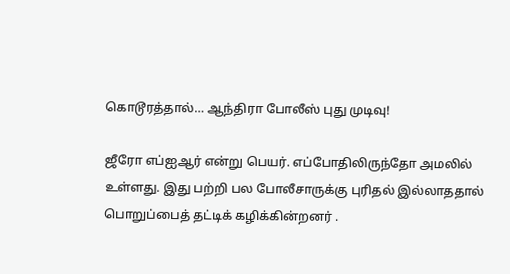கொடூரத்தால்… ஆந்திரா போலீஸ் புது முடிவு!

ஜீரோ எப்ஐஆர் என்று பெயர். எப்போதிலிருந்தோ அமலில் உள்ளது. இது பற்றி பல போலீசாருக்கு புரிதல் இல்லாததால் பொறுப்பைத் தட்டிக் கழிக்கின்றனர் .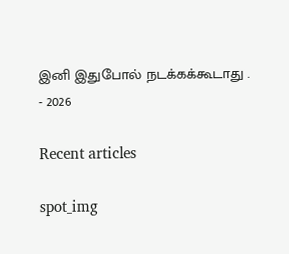இனி இதுபோல் நடக்கக்கூடாது .
- 2026

Recent articles

spot_img